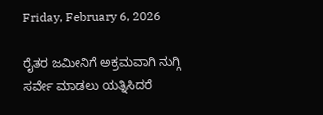Friday, February 6, 2026

ರೈತರ ಜಮೀನಿಗೆ ಅಕ್ರಮವಾಗಿ ನುಗ್ಗಿ ಸರ್ವೇ ಮಾಡಲು ಯತ್ನಿಸಿದರೆ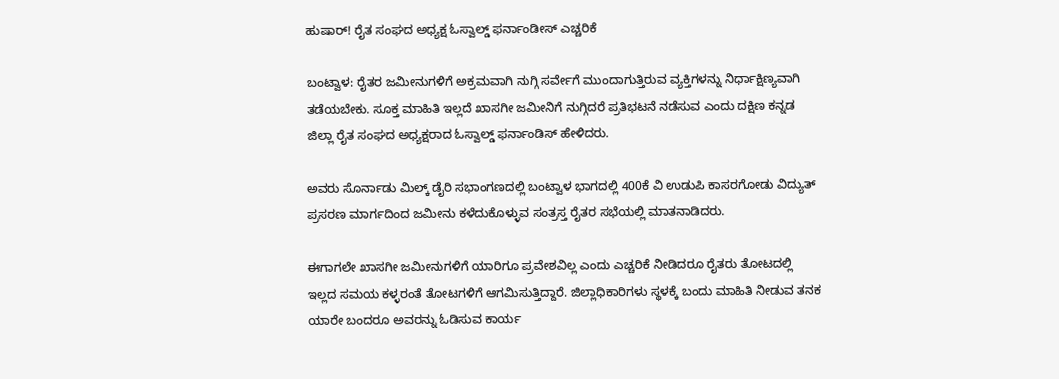ಹುಷಾರ್! ರೈತ ಸಂಘದ ಅಧ್ಯಕ್ಷ ಓಸ್ವಾಲ್ಡ್ ಫರ್ನಾಂಡೀಸ್ ಎಚ್ಚರಿಕೆ

ಬಂಟ್ವಾಳ: ರೈತರ ಜಮೀನುಗಳಿಗೆ ಅಕ್ರಮವಾಗಿ ನುಗ್ಗಿ ಸರ್ವೇಗೆ ಮುಂದಾಗುತ್ತಿರುವ ವ್ಯಕ್ತಿಗಳನ್ನು ನಿರ್ಧಾಕ್ಷಿಣ್ಯವಾಗಿ ತಡೆಯಬೇಕು. ಸೂಕ್ತ ಮಾಹಿತಿ ಇಲ್ಲದೆ ಖಾಸಗೀ ಜಮೀನಿಗೆ ನುಗ್ಗಿದರೆ ಪ್ರತಿಭಟನೆ ನಡೆಸುವ ಎಂದು ದಕ್ಷಿಣ ಕನ್ನಡ ಜಿಲ್ಲಾ ರೈತ ಸಂಘದ ಅಧ್ಯಕ್ಷರಾದ ಓಸ್ವಾಲ್ಡ್ ಫರ್ನಾಂಡಿಸ್ ಹೇಳಿದರು.

ಅವರು ಸೊರ್ನಾಡು ಮಿಲ್ಕ್ ಡೈರಿ ಸಭಾಂಗಣದಲ್ಲಿ ಬಂಟ್ವಾಳ ಭಾಗದಲ್ಲಿ 400ಕೆ ವಿ ಉಡುಪಿ ಕಾಸರಗೋಡು ವಿದ್ಯುತ್ ಪ್ರಸರಣ ಮಾರ್ಗದಿಂದ ಜಮೀನು ಕಳೆದುಕೊಳ್ಳುವ ಸಂತ್ರಸ್ತ ರೈತರ ಸಭೆಯಲ್ಲಿ ಮಾತನಾಡಿದರು.

ಈಗಾಗಲೇ ಖಾಸಗೀ ಜಮೀನುಗಳಿಗೆ ಯಾರಿಗೂ ಪ್ರವೇಶವಿಲ್ಲ ಎಂದು ಎಚ್ಚರಿಕೆ ನೀಡಿದರೂ ರೈತರು ತೋಟದಲ್ಲಿ ಇಲ್ಲದ ಸಮಯ ಕಳ್ಳರಂತೆ ತೋಟಗಳಿಗೆ ಆಗಮಿಸುತ್ತಿದ್ದಾರೆ. ಜಿಲ್ಲಾಧಿಕಾರಿಗಳು ಸ್ಥಳಕ್ಕೆ ಬಂದು ಮಾಹಿತಿ ನೀಡುವ ತನಕ ಯಾರೇ ಬಂದರೂ ಅವರನ್ನು ಓಡಿಸುವ ಕಾರ್ಯ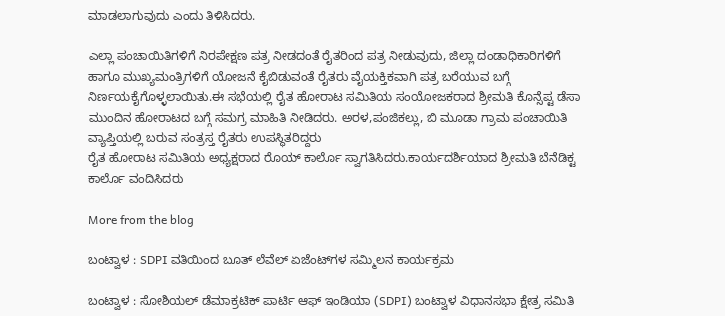ಮಾಡಲಾಗುವುದು ಎಂದು ತಿಳಿಸಿದರು.

ಎಲ್ಲಾ ಪಂಚಾಯಿತಿಗಳಿಗೆ ನಿರಪೇಕ್ಷಣ ಪತ್ರ ನೀಡದಂತೆ ರೈತರಿಂದ ಪತ್ರ ನೀಡುವುದು, ಜಿಲ್ಲಾ ದಂಡಾಧಿಕಾರಿಗಳಿಗೆ ಹಾಗೂ ಮುಖ್ಯಮಂತ್ರಿಗಳಿಗೆ ಯೋಜನೆ ಕೈಬಿಡುವಂತೆ ರೈತರು ವೈಯಕ್ತಿಕವಾಗಿ ಪತ್ರ ಬರೆಯುವ ಬಗ್ಗೆ ನಿರ್ಣಯಕೈಗೊಳ್ಳಲಾಯಿತು.ಈ ಸಭೆಯಲ್ಲಿ ರೈತ ಹೋರಾಟ ಸಮಿತಿಯ ಸಂಯೋಜಕರಾದ ಶ್ರೀಮತಿ ಕೊನ್ಸೆಪ್ಟ ಡೆಸಾ ಮುಂದಿನ ಹೋರಾಟದ ಬಗ್ಗೆ ಸಮಗ್ರ ಮಾಹಿತಿ ನೀಡಿದರು. ಅರಳ,ಪಂಜಿಕಲ್ಲು, ಬಿ ಮೂಡಾ ಗ್ರಾಮ ಪಂಚಾಯಿತಿ ವ್ಯಾಪ್ತಿಯಲ್ಲಿ ಬರುವ ಸಂತ್ರಸ್ತ ರೈತರು ಉಪಸ್ಥಿತರಿದ್ದರು
ರೈತ ಹೋರಾಟ ಸಮಿತಿಯ ಅಧ್ಯಕ್ಷರಾದ ರೊಯ್ ಕಾರ್ಲೊ ಸ್ವಾಗತಿಸಿದರು.ಕಾರ್ಯದರ್ಶಿಯಾದ ಶ್ರೀಮತಿ ಬೆನೆಡಿಕ್ಟ ಕಾರ್ಲೊ ವಂದಿಸಿದರು

More from the blog

ಬಂಟ್ವಾಳ : SDPI ವತಿಯಿಂದ ಬೂತ್ ಲೆವೆಲ್ ಏಜೆಂಟ್‌ಗಳ ಸಮ್ಮಿಲನ ಕಾರ್ಯಕ್ರಮ

ಬಂಟ್ವಾಳ : ಸೋಶಿಯಲ್ ಡೆಮಾಕ್ರಟಿಕ್ ಪಾರ್ಟಿ ಆಫ್ ಇಂಡಿಯಾ (SDPI) ಬಂಟ್ವಾಳ ವಿಧಾನಸಭಾ ಕ್ಷೇತ್ರ ಸಮಿತಿ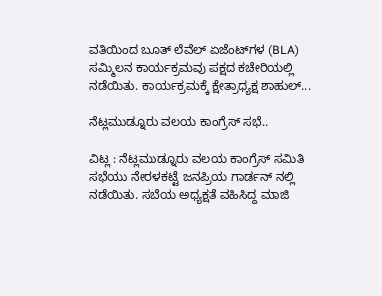ವತಿಯಿಂದ ಬೂತ್ ಲೆವೆಲ್ ಏಜೆಂಟ್‌ಗಳ (BLA) ಸಮ್ಮಿಲನ ಕಾರ್ಯಕ್ರಮವು ಪಕ್ಷದ ಕಚೇರಿಯಲ್ಲಿ ನಡೆಯಿತು. ಕಾರ್ಯಕ್ರಮಕ್ಕೆ ಕ್ಷೇತ್ರಾಧ್ಯಕ್ಷ ಶಾಹುಲ್...

ನೆಟ್ಲಮುಡ್ನೂರು ವಲಯ ಕಾಂಗ್ರೆಸ್ ಸಭೆ..

ವಿಟ್ಲ : ನೆಟ್ಲಮುಡ್ನೂರು ವಲಯ ಕಾಂಗ್ರೆಸ್ ಸಮಿತಿ ಸಭೆಯು ನೇರಳಕಟ್ಟೆ ಜನಪ್ರಿಯ ಗಾರ್ಡನ್ ನಲ್ಲಿ ನಡೆಯಿತು. ಸಬೆಯ ಅಧ್ಯಕ್ಷತೆ ವಹಿಸಿದ್ದ ಮಾಜಿ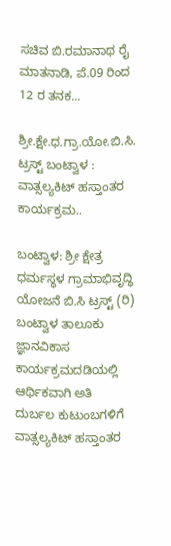ಸಚಿವ ಬಿ.ರಮಾನಾಥ ರೈ ಮಾತನಾಡಿ, ಪೆ.09 ರಿಂದ 12 ರ ತನಕ...

ಶ್ರೀ.ಕ್ಷೇ.ಧ.ಗ್ರಾ.ಯೋ.ಬಿ.ಸಿ. ಟ್ರಸ್ಟ್ ಬಂಟ್ವಾಳ : ವಾತ್ಸಲ್ಯಕಿಟ್ ಹಸ್ತಾಂತರ ಕಾರ್ಯಕ್ರಮ..

ಬಂಟ್ವಾಳ: ಶ್ರೀ ಕ್ಷೇತ್ರ ಧರ್ಮಸ್ಥಳ ಗ್ರಾಮಾಭಿವೃದ್ಧಿ ಯೋಜನೆ ಬಿ.ಸಿ ಟ್ರಸ್ಟ್ (ರಿ) ಬಂಟ್ವಾಳ ತಾಲೂಕು ಜ್ಞಾನವಿಕಾಸ ಕಾರ್ಯಕ್ರಮದಡಿಯಲ್ಲಿ ಆರ್ಥಿಕವಾಗಿ ಅತಿ ದುರ್ಬಲ ಕುಟುಂಬಗಳಿಗೆ ವಾತ್ಸಲ್ಯಕಿಟ್ ಹಸ್ತಾಂತರ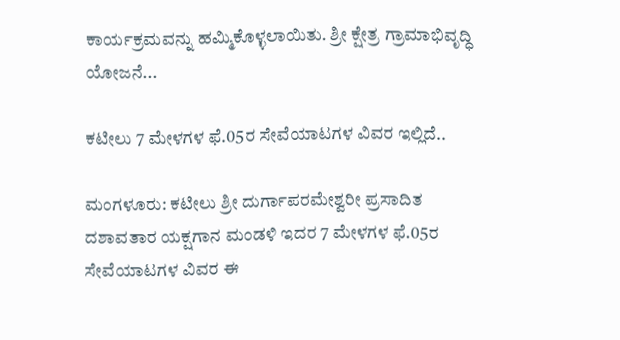ಕಾರ್ಯಕ್ರಮವನ್ನು ಹಮ್ಮಿಕೊಳ್ಳಲಾಯಿತು. ಶ್ರೀ ಕ್ಷೇತ್ರ ಗ್ರಾಮಾಭಿವೃದ್ಧಿ ಯೋಜನೆ...

ಕಟೀಲು 7 ಮೇಳಗಳ ಫೆ.05ರ ಸೇವೆಯಾಟಗಳ ವಿವರ ಇಲ್ಲಿದೆ..

ಮಂಗಳೂರು: ಕಟೀಲು ಶ್ರೀ ದುರ್ಗಾಪರಮೇಶ್ವರೀ ಪ್ರಸಾದಿತ ದಶಾವತಾರ ಯಕ್ಷಗಾನ ಮಂಡಳಿ ಇದರ 7 ಮೇಳಗಳ ಫೆ.05ರ ಸೇವೆಯಾಟಗಳ ವಿವರ ಈ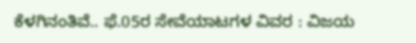ಕೆಳಗಿನಂತಿವೆ.. ಫೆ.05ರ ಸೇವೆಯಾಟಗಳ ವಿವರ : ವಿಜಯ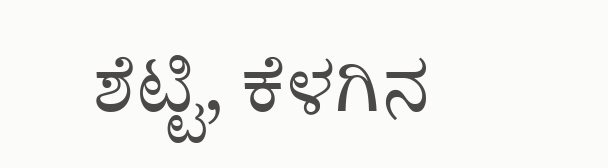ಶೆಟ್ಟಿ, ಕೆಳಗಿನ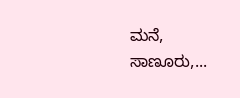ಮನೆ, ಸಾಣೂರು,...